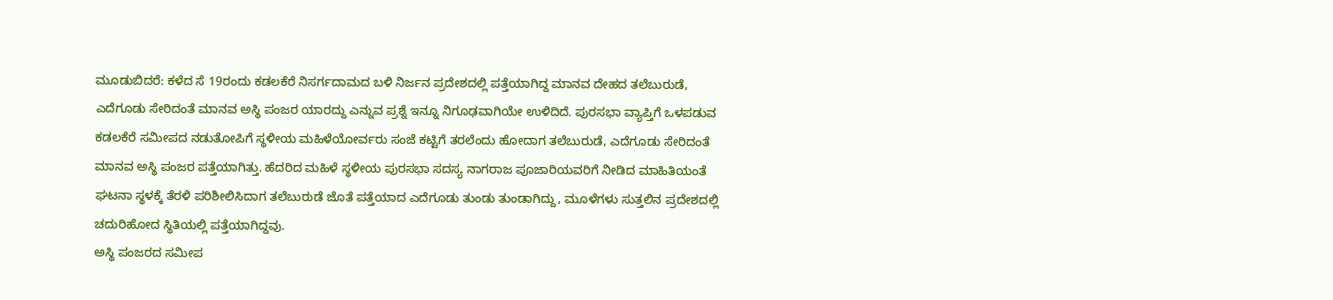ಮೂಡುಬಿದರೆ: ಕಳೆದ ಸೆ 19ರಂದು ಕಡಲಕೆರೆ ನಿಸರ್ಗದಾಮದ ಬಳಿ ನಿರ್ಜನ ಪ್ರದೇಶದಲ್ಲಿ ಪತ್ತೆಯಾಗಿದ್ದ ಮಾನವ ದೇಹದ ತಲೆಬುರುಡೆ, ಎದೆಗೂಡು ಸೇರಿದಂತೆ ಮಾನವ ಅಸ್ಥಿ ಪಂಜರ ಯಾರದ್ದು ಎನ್ನುವ ಪ್ರಶ್ನೆ ಇನ್ನೂ ನಿಗೂಢವಾಗಿಯೇ ಉಳಿದಿದೆ. ಪುರಸಭಾ ವ್ಯಾಪ್ತಿಗೆ ಒಳಪಡುವ ಕಡಲಕೆರೆ ಸಮೀಪದ ನಡುತೋಪಿಗೆ ಸ್ಥಳೀಯ ಮಹಿಳೆಯೋರ್ವರು ಸಂಜೆ ಕಟ್ಟಿಗೆ ತರಲೆಂದು ಹೋದಾಗ ತಲೆಬುರುಡೆ, ಎದೆಗೂಡು ಸೇರಿದಂತೆ ಮಾನವ ಅಸ್ಥಿ ಪಂಜರ ಪತ್ತೆಯಾಗಿತ್ತು. ಹೆದರಿದ ಮಹಿಳೆ ಸ್ಥಳೀಯ ಪುರಸಭಾ ಸದಸ್ಯ ನಾಗರಾಜ ಪೂಜಾರಿಯವರಿಗೆ ನೀಡಿದ ಮಾಹಿತಿಯಂತೆ ಘಟನಾ ಸ್ಥಳಕ್ಕೆ ತೆರಳಿ ಪರಿಶೀಲಿಸಿದಾಗ ತಲೆಬುರುಡೆ ಜೊತೆ ಪತ್ತೆಯಾದ ಎದೆಗೂಡು ತುಂಡು ತುಂಡಾಗಿದ್ದು, ಮೂಳೆಗಳು ಸುತ್ತಲಿನ ಪ್ರದೇಶದಲ್ಲಿ ಚದುರಿಹೋದ ಸ್ಥಿತಿಯಲ್ಲಿ ಪತ್ತೆಯಾಗಿದ್ದವು.
ಅಸ್ಥಿ ಪಂಜರದ ಸಮೀಪ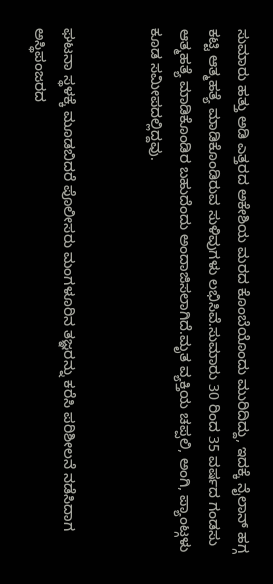ಸುಮಾರು ಹತ್ತು ಅಡಿ ಎತ್ತರದ ಅಕೇಶಿಯ ಮರದ ಕೊಂಬೆಯೊಂದು ಮುರಿದಿದ್ದು, ಇದಕ್ಕೆ ನೈಲಾನ್ ಹಗ್ಗ ಕಟ್ಟಿ ಆತ್ಮಹತ್ಯೆ ಮಾಡಿಕೊಂಡಿರುವ ಸುಳಿವುಗಳು ಲಭಿಸಿವೆ.ಸುಮಾರು 30 ರಿಂದ 35 ವರ್ಷದ ಗಂಡಸು ಆತ್ಮಹತ್ಯೆ ಮಾಡಿಕೊಂಡಿರ ಬಹುದೆಂದು ಅಂದಾಜಿಸಲಾಗಿದೆ.ಮೃತ ವ್ಯಕ್ತಿಯ ಚಪ್ಪಲಿ, ಅಂಗಿ, ಪ್ಯಾಂಟ್ಗಳು ಕೂಡ ಸಮೀಪದಲ್ಲಿದ್ದವು.


ಘಟನಾ ಸ್ಥಳಕ್ಕೆ ಮೂಡಬಿದರೆ ಪೊಲೀಸರು ಮಂಗಳೂರಿನ ತಜ್ಞರನ್ನು ಕರೆಸಿ ಪರಿಶೀಲನೆ ನಡೆಸಿದಾಗ ಅಸ್ಥಿಪಂಜರದ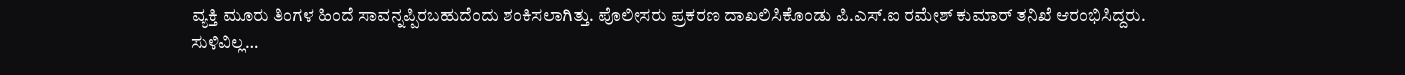ವ್ಯಕ್ತಿ ಮೂರು ತಿಂಗಳ ಹಿಂದೆ ಸಾವನ್ನಪ್ಪಿರಬಹುದೆಂದು ಶಂಕಿಸಲಾಗಿತ್ತು. ಪೊಲೀಸರು ಪ್ರಕರಣ ದಾಖಲಿಸಿಕೊಂಡು ಪಿ.ಎಸ್.ಐ ರಮೇಶ್ ಕುಮಾರ್ ತನಿಖೆ ಆರಂಭಿಸಿದ್ದರು.
ಸುಳಿವಿಲ್ಲ…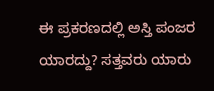ಈ ಪ್ರಕರಣದಲ್ಲಿ ಅಸ್ತಿ ಪಂಜರ ಯಾರದ್ದು? ಸತ್ತವರು ಯಾರು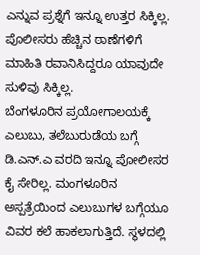ಎನ್ನುವ ಪ್ರಶ್ನೆಗೆ ಇನ್ನೂ ಉತ್ತರ ಸಿಕ್ಕಿಲ್ಲ. ಪೊಲೀಸರು ಹೆಚ್ಚಿನ ಠಾಣೆಗಳಿಗೆ ಮಾಹಿತಿ ರವಾನಿಸಿದ್ದರೂ ಯಾವುದೇ ಸುಳಿವು ಸಿಕ್ಕಿಲ್ಲ.
ಬೆಂಗಳೂರಿನ ಪ್ರಯೋಗಾಲಯಕ್ಕೆ ಎಲುಬು, ತಲೆಬುರುಡೆಯ ಬಗ್ಗೆ ಡಿ.ಎನ್.ಎ ವರದಿ ಇನ್ನೂ ಪೋಲೀಸರ ಕೈ ಸೇರಿಲ್ಲ. ಮಂಗಳೂರಿನ ಅಸ್ಪತ್ರೆಯಿಂದ ಎಲುಬುಗಳ ಬಗ್ಗೆಯೂ ವಿವರ ಕಲೆ ಹಾಕಲಾಗುತ್ತಿದೆ. ಸ್ಥಳದಲ್ಲಿ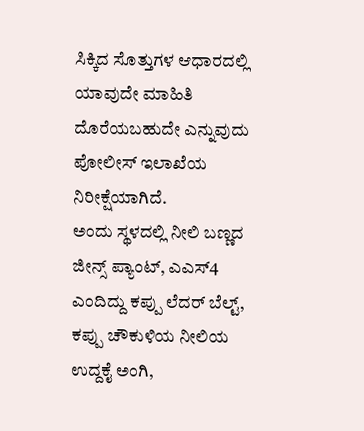ಸಿಕ್ಕಿದ ಸೊತ್ತುಗಳ ಆಧಾರದಲ್ಲಿ ಯಾವುದೇ ಮಾಹಿತಿ ದೊರೆಯಬಹುದೇ ಎನ್ನುವುದು ಪೋಲೀಸ್ ಇಲಾಖೆಯ ನಿರೀಕ್ಷೆಯಾಗಿದೆ.
ಅಂದು ಸ್ಥಳದಲ್ಲಿ ನೀಲಿ ಬಣ್ಣದ ಜೀನ್ಸ್ ಪ್ಯಾಂಟ್, ಎಎಸ್4 ಎಂದಿದ್ದು ಕಪ್ಪು ಲೆದರ್ ಬೆಲ್ಟ್, ಕಪ್ಪು ಚೌಕುಳಿಯ ನೀಲಿಯ ಉದ್ದಕೈ ಅಂಗಿ,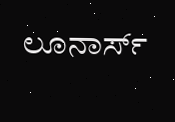ಲೂನಾರ್ಸ್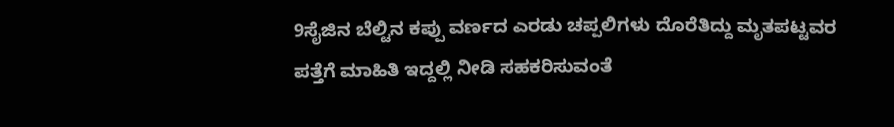9ಸೈಜಿನ ಬೆಲ್ಟಿನ ಕಪ್ಪು ವರ್ಣದ ಎರಡು ಚಪ್ಪಲಿಗಳು ದೊರೆತಿದ್ದು ಮೃತಪಟ್ಟವರ ಪತ್ತೆಗೆ ಮಾಹಿತಿ ಇದ್ದಲ್ಲಿ ನೀಡಿ ಸಹಕರಿಸುವಂತೆ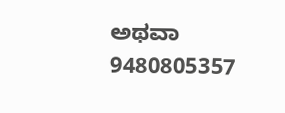ಅಥವಾ 9480805357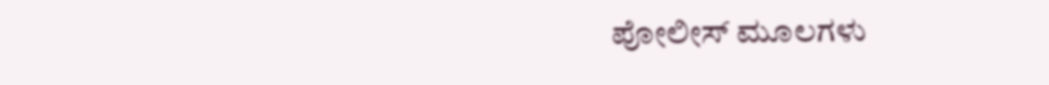ಪೋಲೀಸ್ ಮೂಲಗಳು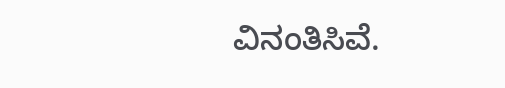ವಿನಂತಿಸಿವೆ.